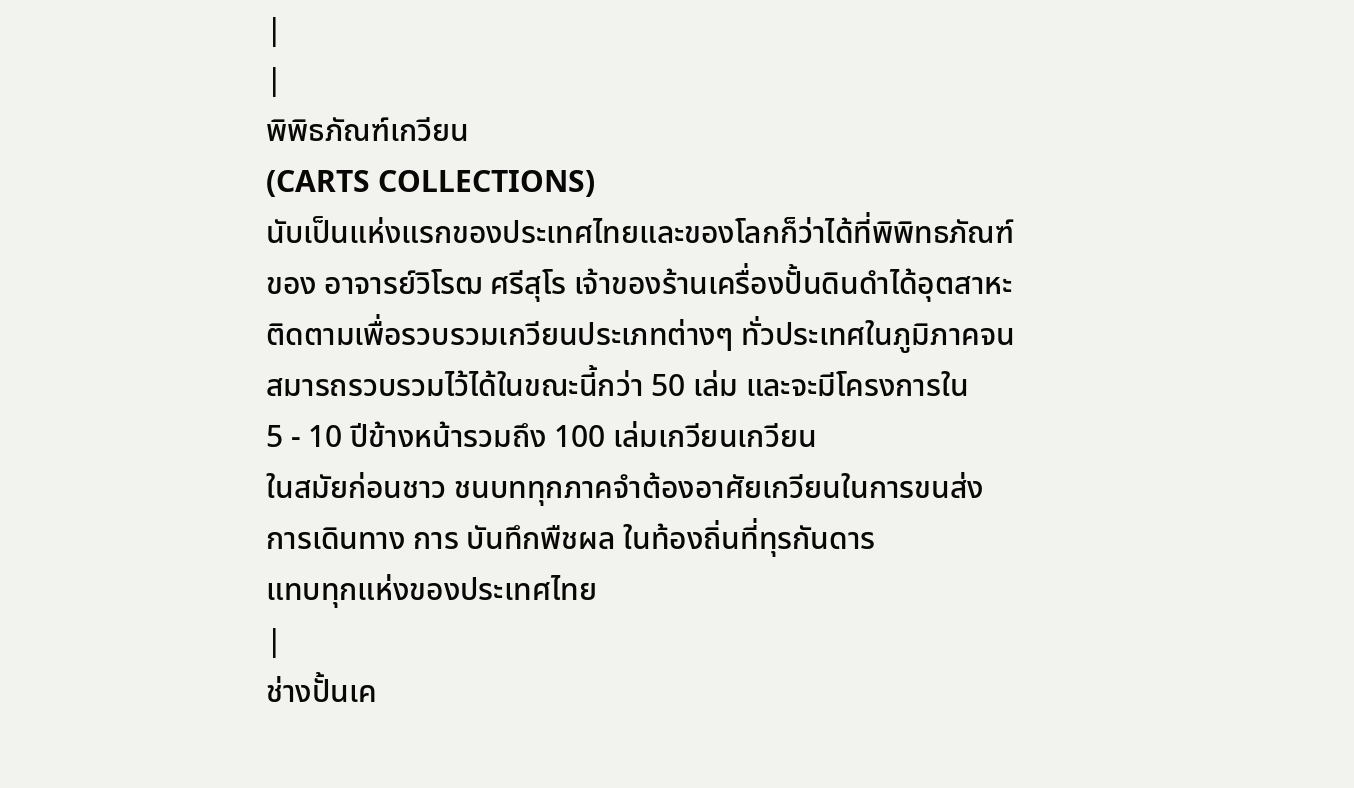|
|
พิพิธภัณฑ์เกวียน
(CARTS COLLECTIONS)
นับเป็นแห่งแรกของประเทศไทยและของโลกก็ว่าได้ที่พิพิทธภัณฑ์
ของ อาจารย์วิโรฒ ศรีสุโร เจ้าของร้านเครื่องปั้นดินดำได้อุตสาหะ
ติดตามเพื่อรวบรวมเกวียนประเภทต่างๆ ทั่วประเทศในภูมิภาคจน
สมารถรวบรวมไว้ได้ในขณะนี้กว่า 50 เล่ม และจะมีโครงการใน
5 - 10 ปีข้างหน้ารวมถึง 100 เล่มเกวียนเกวียน
ในสมัยก่อนชาว ชนบททุกภาคจำต้องอาศัยเกวียนในการขนส่ง
การเดินทาง การ บันทึกพืชผล ในท้องถิ่นที่ทุรกันดาร
แทบทุกแห่งของประเทศไทย
|
ช่างปั้นเค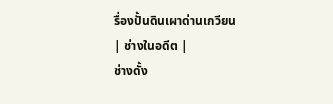รื่องปั้นดินเผาด่านเกวียน
| ช่างในอดีต |
ช่างดั้ง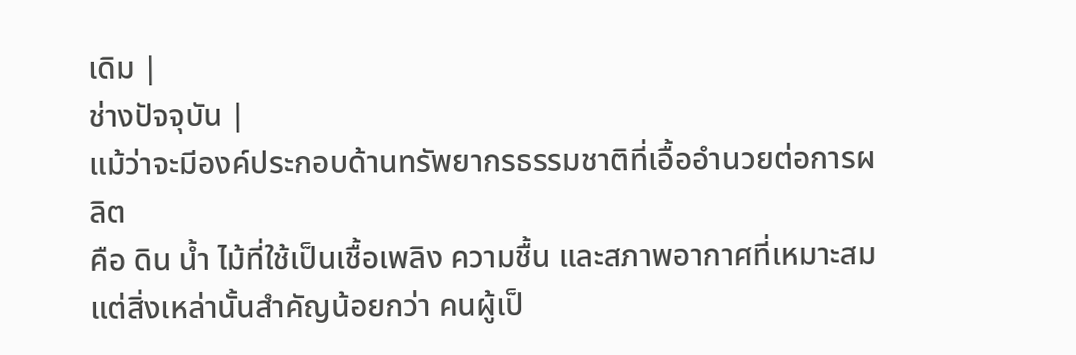เดิม |
ช่างปัจจุบัน |
แม้ว่าจะมีองค์ประกอบด้านทรัพยากรธรรมชาติที่เอื้ออำนวยต่อการผลิต
คือ ดิน น้ำ ไม้ที่ใช้เป็นเชื้อเพลิง ความชื้น และสภาพอากาศที่เหมาะสม
แต่สิ่งเหล่านั้นสำคัญน้อยกว่า คนผู้เป็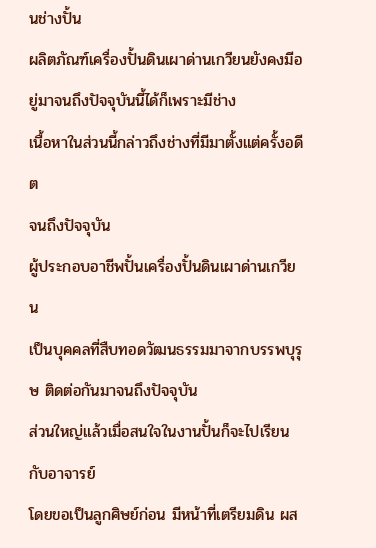นช่างปั้น
ผลิตภัณฑ์เครื่องปั้นดินเผาด่านเกวียนยังคงมีอยู่มาจนถึงปัจจุบันนี้ได้ก็เพราะมีช่าง
เนื้อหาในส่วนนี้กล่าวถึงช่างที่มีมาตั้งแต่ครั้งอดีต
จนถึงปัจจุบัน
ผู้ประกอบอาชีพปั้นเครื่องปั้นดินเผาด่านเกวียน
เป็นบุคคลที่สืบทอดวัฒนธรรมมาจากบรรพบุรุษ ติดต่อกันมาจนถึงปัจจุบัน
ส่วนใหญ่แล้วเมื่อสนใจในงานปั้นก็จะไปเรียนกับอาจารย์
โดยขอเป็นลูกศิษย์ก่อน มีหน้าที่เตรียมดิน ผส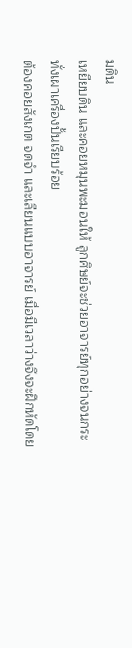มดิน
เหยียบดิน และคอยหมุนพะมอนให้ ลูกศิษย์จะช่วยอาจารย์ทุกอย่างจนกระทั่งเผาเครื่องปั้นเรียบร้อย
ต้องคอยสังเกต จดจำ และเลียนแบบอาจารย์ เมื่อมีเวลาว่างจึงจะฝึกหัดโดย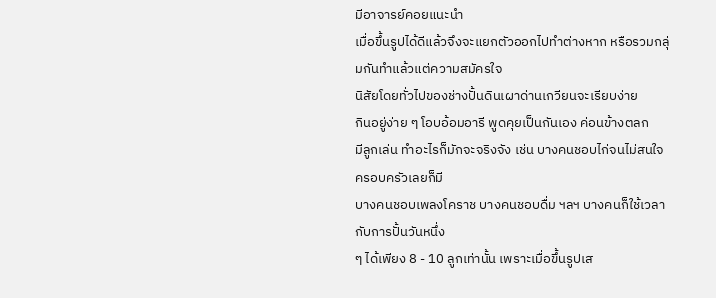มีอาจารย์คอยแนะนำ
เมื่อขึ้นรูปได้ดีแล้วจึงจะแยกตัวออกไปทำต่างหาก หรือรวมกลุ่มกันทำแล้วแต่ความสมัครใจ
นิสัยโดยทั่วไปของช่างปั้นดินเผาด่านเกวียนจะเรียบง่าย
กินอยู่ง่าย ๆ โอบอ้อมอารี พูดคุยเป็นกันเอง ค่อนข้างตลก
มีลูกเล่น ทำอะไรก็มักจะจริงจัง เช่น บางคนชอบไก่จนไม่สนใจครอบครัวเลยก็มี
บางคนชอบเพลงโคราช บางคนชอบดื่ม ฯลฯ บางคนก็ใช้เวลากับการปั้นวันหนึ่ง
ๆ ได้เพียง 8 - 10 ลูกเท่านั้น เพราะเมื่อขึ้นรูปเส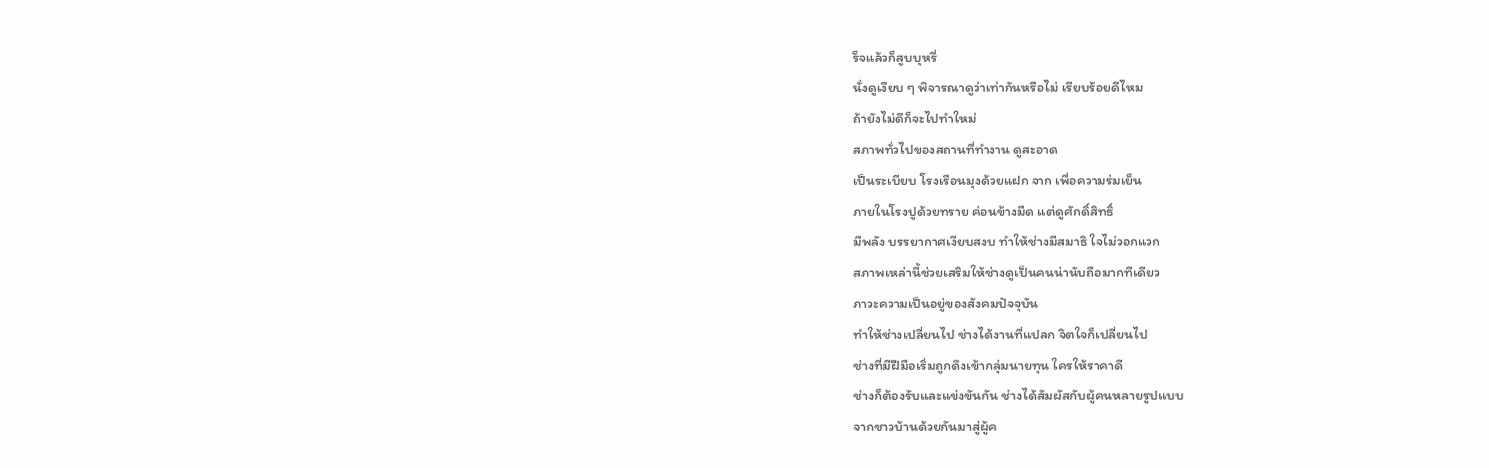ร็จแล้วก็สูบบุหรี่
นั่งดูเงียบ ๆ พิจารณาดูว่าเท่ากันหรือไม่ เรียบร้อยดีไหม
ถ้ายังไม่ดีก็จะไปทำใหม่
สภาพทั่วไปของสถานที่ทำงาน ดูสะอาด
เป็นระเบียบ โรงเรือนมุงด้วยแฝก จาก เพื่อความร่มเย็น
ภายในโรงปูด้วยทราย ค่อนข้างมืด แต่ดูศักดิ์สิทธิ์
มีพลัง บรรยากาศเงียบสงบ ทำให้ช่างมีสมาธิ ใจไม่วอกแวก
สภาพเหล่านี้ช่วยเสริมให้ช่างดูเป็นคนน่านับถือมากทีเดียว
ภาวะความเป็นอยู่ของสังคมปัจจุบัน
ทำให้ช่างเปลี่ยนไป ช่างได้งานที่แปลก จิตใจก็เปลี่ยนไป
ช่างที่มีฝีมือเริ่มถูกดึงเข้ากลุ่มนายทุน ใครให้ราคาดี
ช่างก็ต้องรับและแข่งขันกัน ช่างได้สัมผัสกับผู้คนหลายรูปแบบ
จากชาวบ้านด้วยกันมาสู่ผู้ค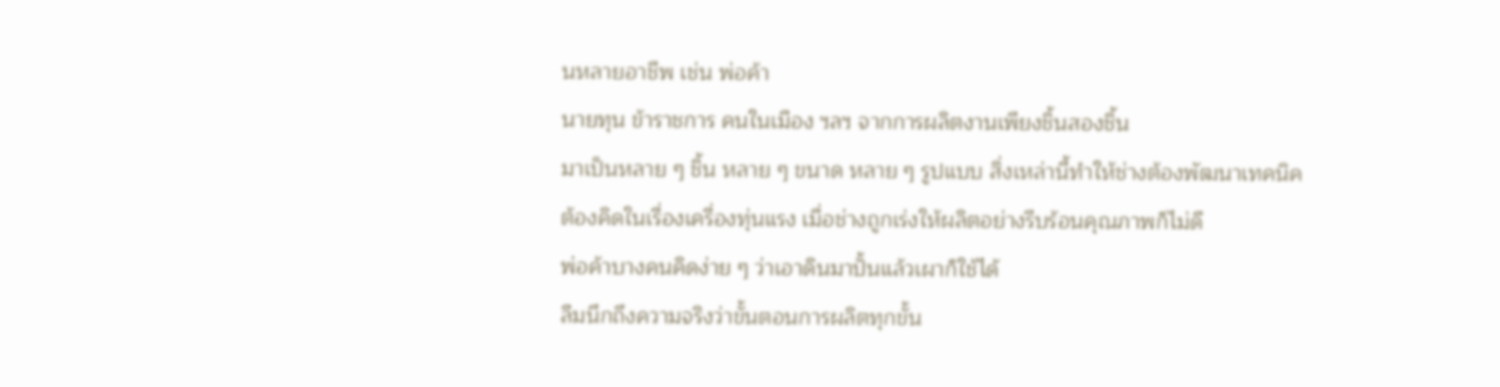นหลายอาชีพ เช่น พ่อค้า
นายทุน ข้าราชการ คนในเมือง ฯลฯ จากการผลิตงานเพียงชิ้นสองชิ้น
มาเป็นหลาย ๆ ชิ้น หลาย ๆ ขนาด หลาย ๆ รูปแบบ สิ่งเหล่านี้ทำให้ช่างต้องพัฒนาเทคนิค
ต้องคิดในเรื่องเครื่องทุ่นแรง เมื่อช่างถูกเร่งให้ผลิตอย่างรีบร้อนคุณภาพก็ไม่ดี
พ่อค้าบางคนคิดง่าย ๆ ว่าเอาดินมาปั้นแล้วเผาก็ใช้ได้
ลืมนึกถึงความจริงว่าขั้นตอนการผลิตทุกขั้น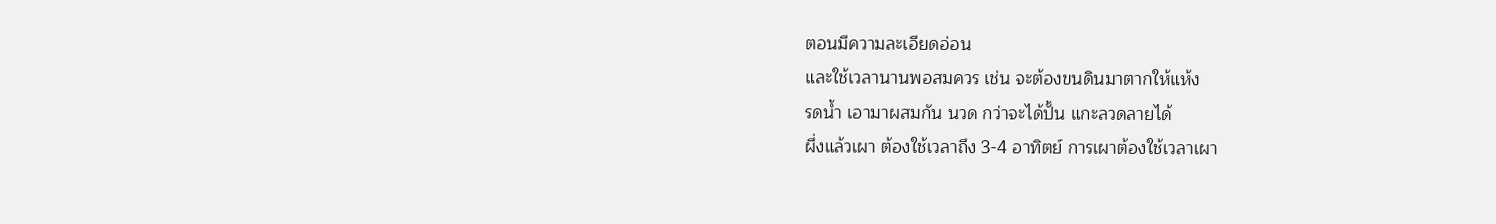ตอนมีความละเอียดอ่อน
และใช้เวลานานพอสมควร เช่น จะต้องขนดินมาตากให้แห้ง
รดน้ำ เอามาผสมกัน นวด กว่าจะได้ปั้น แกะลวดลายได้
ผึ่งแล้วเผา ต้องใช้เวลาถึง 3-4 อาทิตย์ การเผาต้องใช้เวลาเผา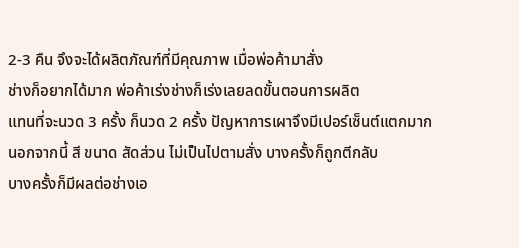2-3 คืน จึงจะได้ผลิตภัณฑ์ที่มีคุณภาพ เมื่อพ่อค้ามาสั่ง
ช่างก็อยากได้มาก พ่อค้าเร่งช่างก็เร่งเลยลดขั้นตอนการผลิต
แทนที่จะนวด 3 ครั้ง ก็นวด 2 ครั้ง ปัญหาการเผาจึงมีเปอร์เซ็นต์แตกมาก
นอกจากนี้ สี ขนาด สัดส่วน ไม่เป็นไปตามสั่ง บางครั้งก็ถูกตีกลับ
บางครั้งก็มีผลต่อช่างเอ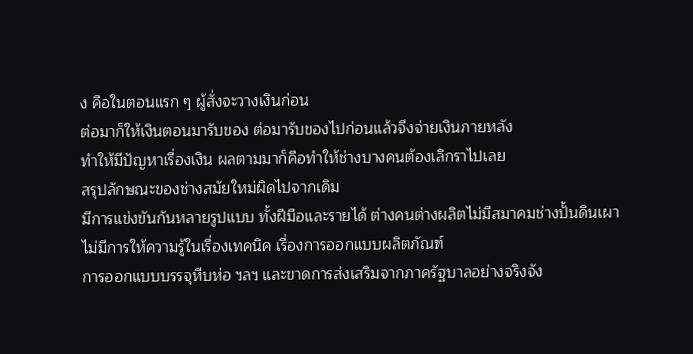ง คือในตอนแรก ๆ ผู้สั่งจะวางเงินก่อน
ต่อมาก็ให้เงินตอนมารับของ ต่อมารับของไปก่อนแล้วจึงจ่ายเงินภายหลัง
ทำให้มีปัญหาเรื่องเงิน ผลตามมาก็คือทำให้ช่างบางคนต้องเลิกราไปเลย
สรุปลักษณะของช่างสมัยใหม่ผิดไปจากเดิม
มีการแข่งขันกันหลายรูปแบบ ทั้งฝีมือและรายได้ ต่างคนต่างผลิตไม่มีสมาคมช่างปั้นดินเผา
ไม่มีการให้ความรู้ในเรื่องเทคนิค เรื่องการออกแบบผลิตภัณฑ์
การออกแบบบรรจุหีบห่อ ฯลฯ และขาดการส่งเสริมจากภาครัฐบาลอย่างจริงจัง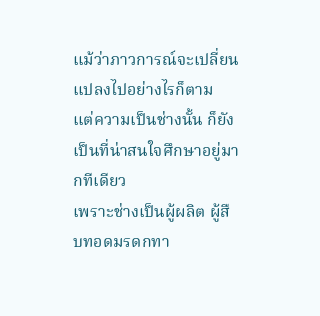แม้ว่าภาวการณ์จะเปลี่ยนแปลงไปอย่างไรก็ตาม
แต่ความเป็นช่างนั้น ก็ยังเป็นที่น่าสนใจศึกษาอยู่มากทีเดียว
เพราะช่างเป็นผู้ผลิต ผู้สืบทอดมรดกทา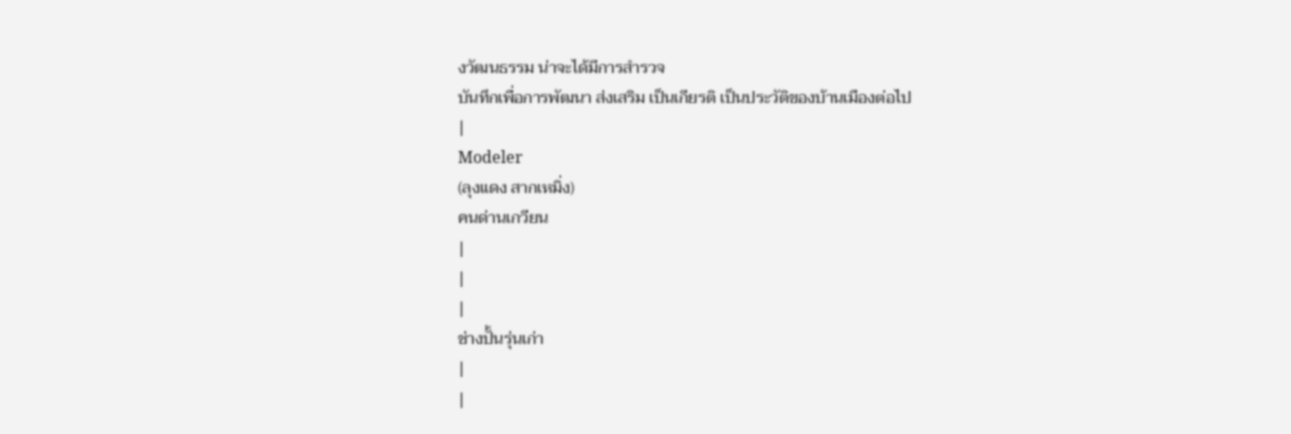งวัฒนธรรม น่าจะได้มีการสำรวจ
บันทึกเพื่อการพัฒนา ส่งเสริม เป็นเกียรติ เป็นประวัติของบ้านเมืองต่อไป
|
Modeler
(ลุงแดง สากเหมิ่ง)
คนด่านเกวียน
|
|
|
ช่างปั้นรุ่นเก่า
|
|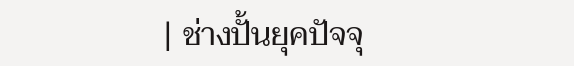| ช่างปั้นยุคปัจจุ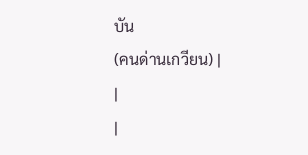บัน
(คนด่านเกวียน) |
|
|